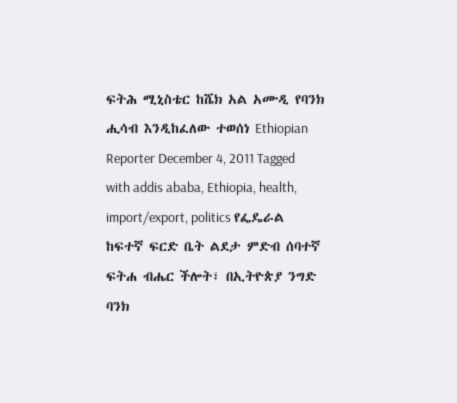ፍትሕ ሚኒስቴር ከሼክ አል አሙዲ የባንክ ሒሳብ እንዲከፈለው ተወሰነ Ethiopian Reporter December 4, 2011 Tagged with addis ababa, Ethiopia, health, import/export, politics የፌዴራል ከፍተኛ ፍርድ ቤት ልደታ ምድብ ሰባተኛ ፍትሐ ብሔር ችሎት፣ በኢትዮጵያ ንግድ ባንክ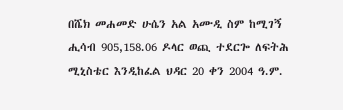በሼክ መሐመድ ሁሴን አል አሙዲ ስም ከሚገኝ ሒሳብ 905,158.06 ዶላር ወጪ ተደርጐ ለፍትሕ ሚኒስቴር እንዲከፈል ህዳር 20 ቀን 2004 ዓ.ም.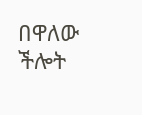በዋለው ችሎት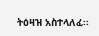ትዕዛዝ አስተላለፈ፡፡